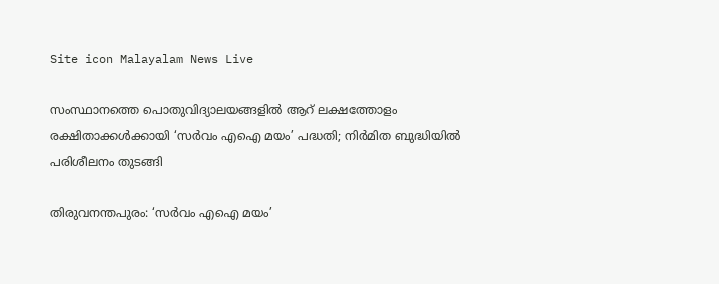Site icon Malayalam News Live

സംസ്ഥാനത്തെ പൊതുവിദ്യാലയങ്ങളില്‍ ആറ് ലക്ഷത്തോളം രക്ഷിതാക്കള്‍ക്കായി ‘സര്‍വം എഐ മയം’ പദ്ധതി; നിര്‍മിത ബുദ്ധിയില്‍ പരിശീലനം തുടങ്ങി

തിരുവനന്തപുരം: ‘സർവം എഐ മയം’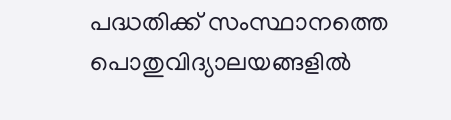പദ്ധതിക്ക് സംസ്ഥാനത്തെ പൊതുവിദ്യാലയങ്ങളില്‍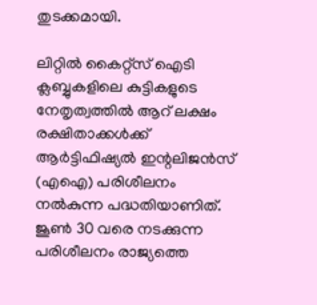തുടക്കമായി.

ലിറ്റില്‍ കൈറ്റ്‌സ് ഐടി ക്ലബ്ബുകളിലെ കുട്ടികളുടെ നേതൃത്വത്തില്‍ ആറ് ലക്ഷം രക്ഷിതാക്കള്‍ക്ക് ആർട്ടിഫിഷ്യല്‍ ഇന്റലിജൻസ് (എഐ) പരിശീലനം നല്‍കുന്ന പദ്ധതിയാണിത്.
ജൂണ്‍ 30 വരെ നടക്കുന്ന പരിശീലനം രാജ്യത്തെ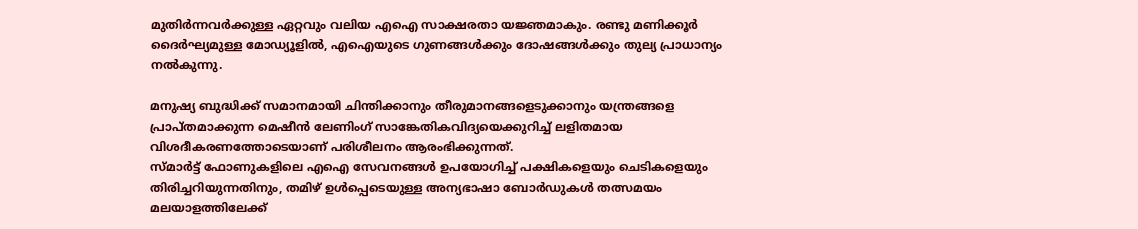മുതിർന്നവർക്കുള്ള ഏറ്റവും വലിയ എഐ സാക്ഷരതാ യജ്ഞമാകും. രണ്ടു മണിക്കൂർ ദൈർഘ്യമുള്ള മോഡ്യൂളില്‍, എഐയുടെ ഗുണങ്ങള്‍ക്കും ദോഷങ്ങള്‍ക്കും തുല്യ പ്രാധാന്യം നല്‍കുന്നു.

മനുഷ്യ ബുദ്ധിക്ക് സമാനമായി ചിന്തിക്കാനും തീരുമാനങ്ങളെടുക്കാനും യന്ത്രങ്ങളെ പ്രാപ്തമാക്കുന്ന മെഷീൻ ലേണിംഗ് സാങ്കേതികവിദ്യയെക്കുറിച്ച്‌ ലളിതമായ വിശദീകരണത്തോടെയാണ് പരിശീലനം ആരംഭിക്കുന്നത്.
സ്മാർട്ട് ഫോണുകളിലെ എഐ സേവനങ്ങള്‍ ഉപയോഗിച്ച്‌ പക്ഷികളെയും ചെടികളെയും തിരിച്ചറിയുന്നതിനും, തമിഴ് ഉള്‍പ്പെടെയുള്ള അന്യഭാഷാ ബോർഡുകള്‍ തത്സമയം മലയാളത്തിലേക്ക്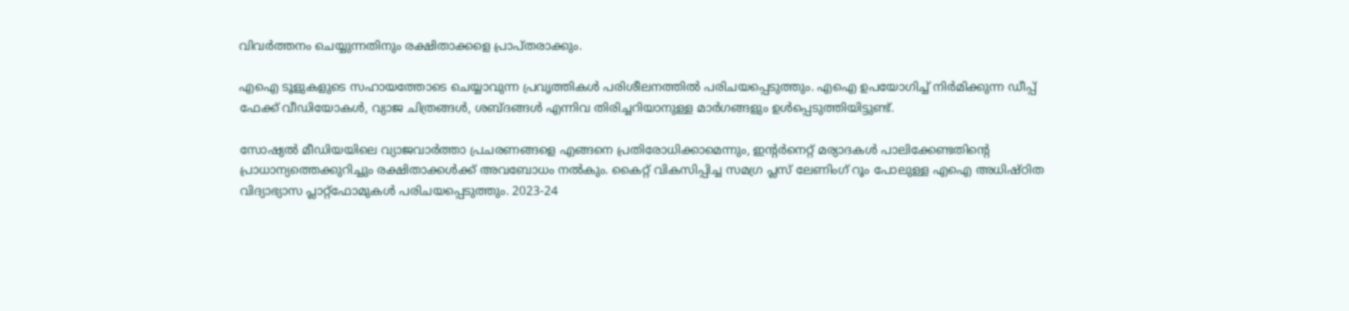വിവർത്തനം ചെയ്യുന്നതിനും രക്ഷിതാക്കളെ പ്രാപ്തരാക്കും.

എഐ ടൂളുകളുടെ സഹായത്തോടെ ചെയ്യാവുന്ന പ്രവൃത്തികള്‍ പരിശീലനത്തില്‍ പരിചയപ്പെടുത്തും. എഐ ഉപയോഗിച്ച്‌ നിർമിക്കുന്ന ഡീപ്പ് ഫേക്ക് വീഡിയോകള്‍, വ്യാജ ചിത്രങ്ങള്‍, ശബ്ദങ്ങള്‍ എന്നിവ തിരിച്ചറിയാനുള്ള മാർഗങ്ങളും ഉള്‍പ്പെടുത്തിയിട്ടുണ്ട്.

സോഷ്യല്‍ മീഡിയയിലെ വ്യാജവാർത്താ പ്രചരണങ്ങളെ എങ്ങനെ പ്രതിരോധിക്കാമെന്നും, ഇന്റർനെറ്റ് മര്യാദകള്‍ പാലിക്കേണ്ടതിന്റെ പ്രാധാന്യത്തെക്കുറിച്ചും രക്ഷിതാക്കള്‍ക്ക് അവബോധം നല്‍കും. കൈറ്റ് വികസിപ്പിച്ച സമഗ്ര പ്ലസ് ലേണിംഗ് റൂം പോലുള്ള എഐ അധിഷ്ഠിത വിദ്യാഭ്യാസ പ്ലാറ്റ്ഫോമുകള്‍ പരിചയപ്പെടുത്തും. 2023-24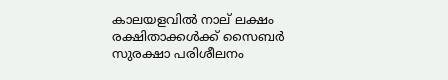കാലയളവില്‍ നാല് ലക്ഷം രക്ഷിതാക്കള്‍ക്ക് സൈബർ സുരക്ഷാ പരിശീലനം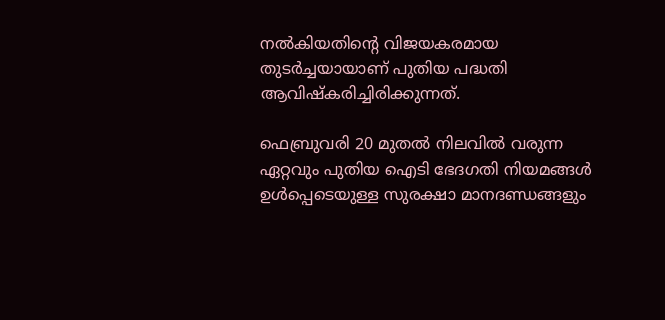നല്‍കിയതിന്റെ വിജയകരമായ തുടർച്ചയായാണ് പുതിയ പദ്ധതി ആവിഷ്‌കരിച്ചിരിക്കുന്നത്.

ഫെബ്രുവരി 20 മുതല്‍ നിലവില്‍ വരുന്ന ഏറ്റവും പുതിയ ഐടി ഭേദഗതി നിയമങ്ങള്‍ ഉള്‍പ്പെടെയുള്ള സുരക്ഷാ മാനദണ്ഡങ്ങളും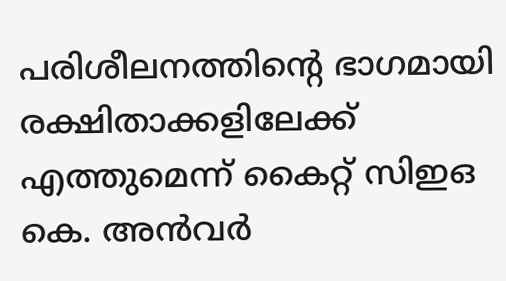പരിശീലനത്തിന്റെ ഭാഗമായി രക്ഷിതാക്കളിലേക്ക് എത്തുമെന്ന് കൈറ്റ് സിഇഒ കെ. അൻവർ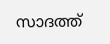സാദത്ത്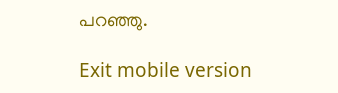പറഞ്ഞു.

Exit mobile version